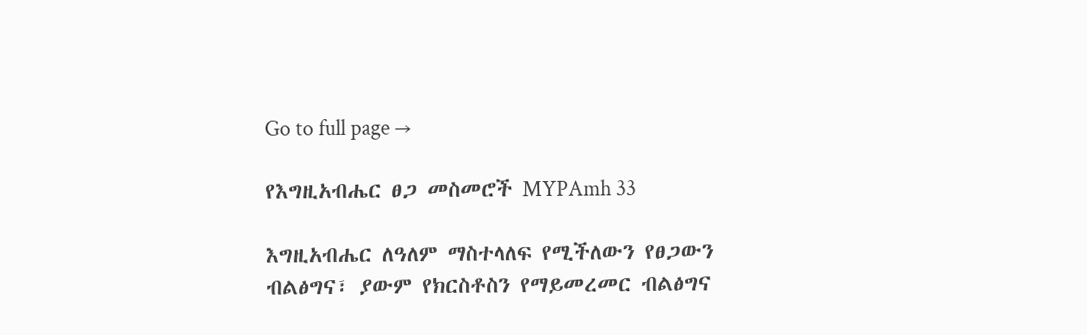Go to full page →

የእግዚአብሔር ፀጋ መስመሮች MYPAmh 33

እግዚአብሔር ለዓለም ማስተላለፍ የሚችለውን የፀጋውን ብልፅግና፣ ያውም የክርስቶስን የማይመረመር ብልፅግና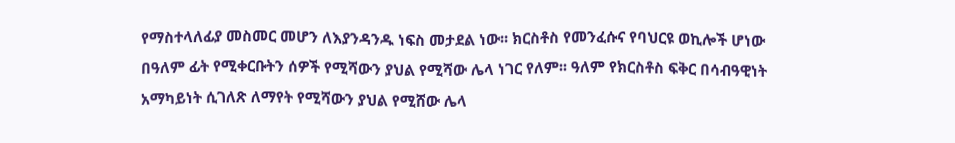የማስተላለፊያ መስመር መሆን ለእያንዳንዱ ነፍስ መታደል ነው፡፡ ክርስቶስ የመንፈሱና የባህርዩ ወኪሎች ሆነው በዓለም ፊት የሚቀርቡትን ሰዎች የሚሻውን ያህል የሚሻው ሌላ ነገር የለም፡፡ ዓለም የክርስቶስ ፍቅር በሳብዓዊነት አማካይነት ሲገለጽ ለማየት የሚሻውን ያህል የሚሸው ሌላ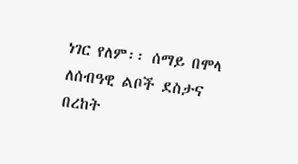ነገር የለም፡፡ ሰማይ በሞላ ለሰብዓዊ ልቦች ደስታና በረከት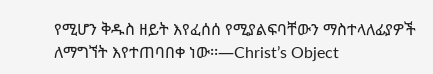የሚሆን ቅዱስ ዘይት እየፈሰሰ የሚያልፍባቸውን ማስተላለፊያዎች ለማግኘት እየተጠባበቀ ነው፡፡—Christ’s Object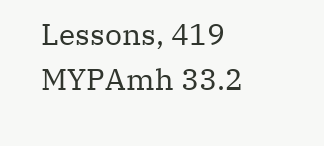Lessons, 419 MYPAmh 33.2